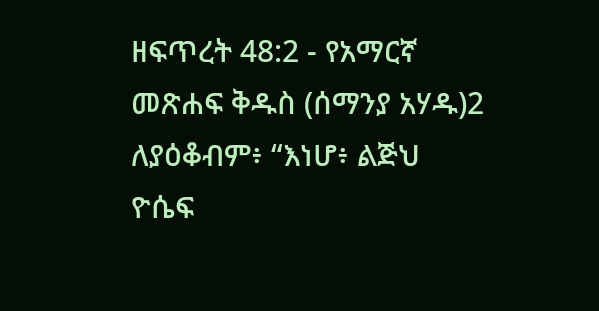ዘፍጥረት 48:2 - የአማርኛ መጽሐፍ ቅዱስ (ሰማንያ አሃዱ)2 ለያዕቆብም፥ “እነሆ፥ ልጅህ ዮሴፍ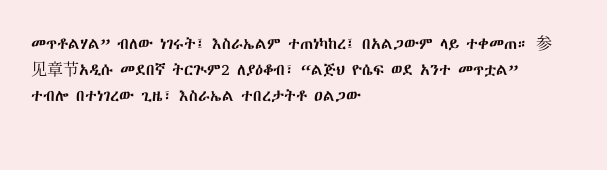መጥቶልሃል” ብለው ነገሩት፤ እስራኤልም ተጠነካከረ፤ በአልጋውም ላይ ተቀመጠ። 参见章节አዲሱ መደበኛ ትርጒም2 ለያዕቆብ፣ “ልጅህ ዮሴፍ ወደ አንተ መጥቷል” ተብሎ በተነገረው ጊዜ፣ እስራኤል ተበረታትቶ ዐልጋው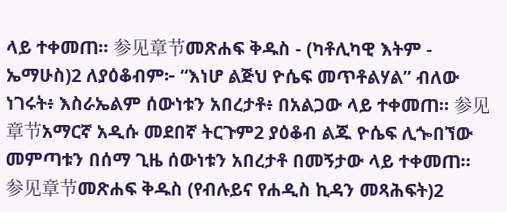ላይ ተቀመጠ። 参见章节መጽሐፍ ቅዱስ - (ካቶሊካዊ እትም - ኤማሁስ)2 ለያዕቆብም፦ “እነሆ ልጅህ ዮሴፍ መጥቶልሃል” ብለው ነገሩት፥ እስራኤልም ሰውነቱን አበረታቶ፥ በአልጋው ላይ ተቀመጠ። 参见章节አማርኛ አዲሱ መደበኛ ትርጉም2 ያዕቆብ ልጁ ዮሴፍ ሊጐበኘው መምጣቱን በሰማ ጊዜ ሰውነቱን አበረታቶ በመኝታው ላይ ተቀመጠ። 参见章节መጽሐፍ ቅዱስ (የብሉይና የሐዲስ ኪዳን መጻሕፍት)2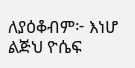ለያዕቆብም፦ እነሆ ልጅህ ዮሴፍ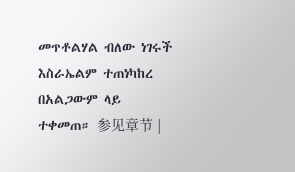መጥቶልሃል ብለው ነገሩች እስራኤልም ተጠነካከረ በአልጋውም ላይ ተቀመጠ። 参见章节 |